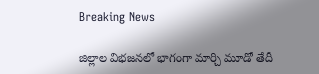Breaking News

జిల్లాల విభజనలో భాగంగా మార్చి మూడో తేదీ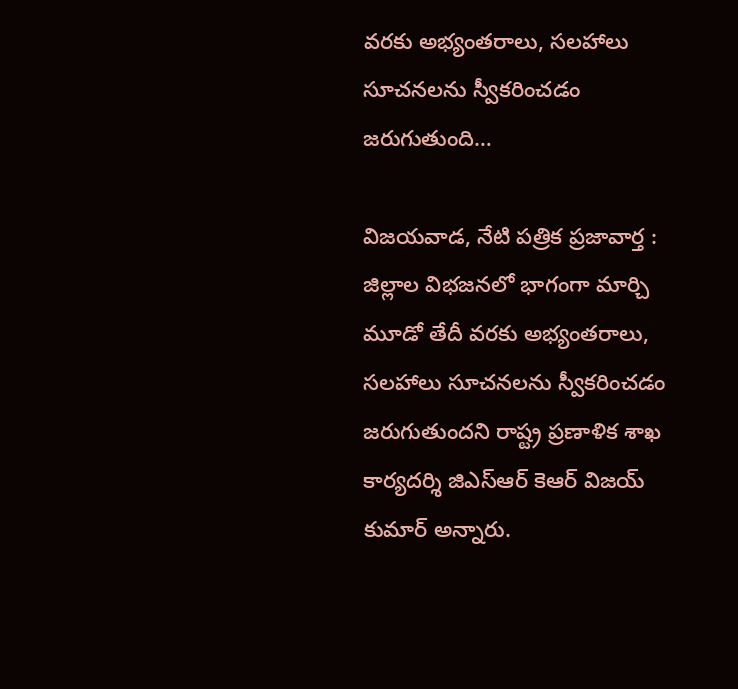వరకు అభ్యంతరాలు, సలహాలు సూచనలను స్వీకరించడం జరుగుతుంది…

విజయవాడ, నేటి పత్రిక ప్రజావార్త :
జిల్లాల విభజనలో భాగంగా మార్చి మూడో తేదీ వరకు అభ్యంతరాలు, సలహాలు సూచనలను స్వీకరించడం జరుగుతుందని రాష్ట్ర ప్రణాళిక శాఖ కార్యదర్శి జిఎస్ఆర్ కెఆర్ విజయ్ కుమార్ అన్నారు.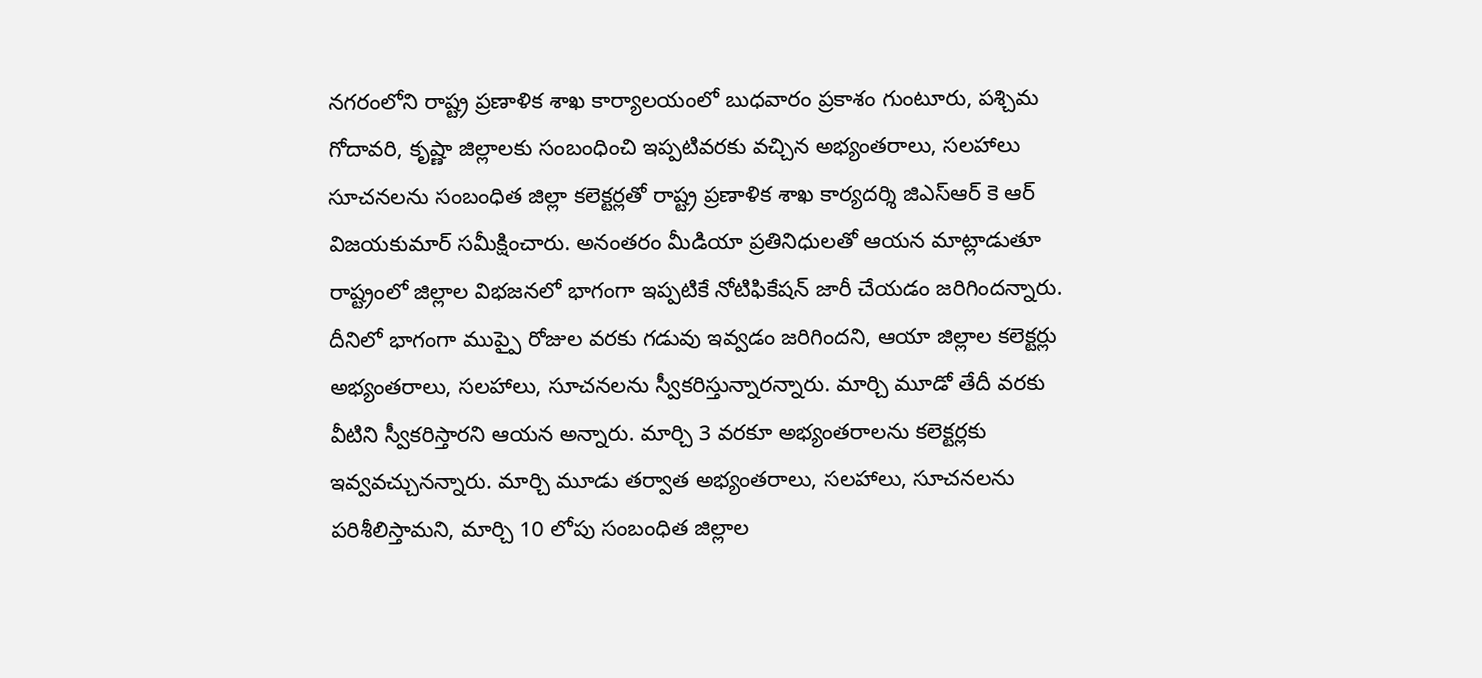నగరంలోని రాష్ట్ర ప్రణాళిక శాఖ కార్యాలయంలో బుధవారం ప్రకాశం గుంటూరు, పశ్చిమ గోదావరి, కృష్ణా జిల్లాలకు సంబంధించి ఇప్పటివరకు వచ్చిన అభ్యంతరాలు, సలహాలు సూచనలను సంబంధిత జిల్లా కలెక్టర్లతో రాష్ట్ర ప్రణాళిక శాఖ కార్యదర్శి జిఎస్ఆర్ కె ఆర్ విజయకుమార్ సమీక్షించారు. అనంతరం మీడియా ప్రతినిధులతో ఆయన మాట్లాడుతూ రాష్ట్రంలో జిల్లాల విభజనలో భాగంగా ఇప్పటికే నోటిఫికేషన్ జారీ చేయడం జరిగిందన్నారు. దీనిలో భాగంగా ముప్పై రోజుల వరకు గడువు ఇవ్వడం జరిగిందని, ఆయా జిల్లాల కలెక్టర్లు అభ్యంతరాలు, సలహాలు, సూచనలను స్వీకరిస్తున్నారన్నారు. మార్చి మూడో తేదీ వరకు వీటిని స్వీకరిస్తారని ఆయన అన్నారు. మార్చి 3 వరకూ అభ్యంతరాలను కలెక్టర్లకు ఇవ్వవచ్చునన్నారు. మార్చి మూడు తర్వాత అభ్యంతరాలు, సలహాలు, సూచనలను పరిశీలిస్తామని, మార్చి 10 లోపు సంబంధిత జిల్లాల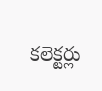కలెక్టర్లు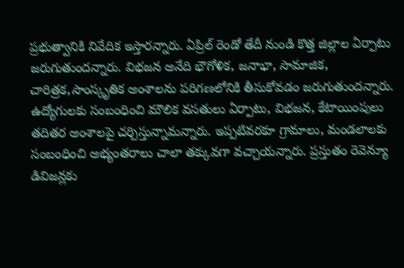ప్రభుత్వానికి నివేదిక ఇస్తారన్నారు. ఏప్రిల్ రెండో తేదీ నుండి కొత్త జిల్లాల ఏర్పాటు జరుగుతుందన్నారు. విభజన అనేది భౌగోళిక, జనాభా, సామాజిక, చారిత్రక,సాంస్కృతిక అంశాలను పరిగణలోనికి తీసుకోవడం జరుగుతుందన్నారు. ఉద్యోగులకు సంబంధించి మౌలిక వసతులు ఏర్పాటు, విభజన, కేటాయింపులు తదితర అంశాలపై చర్చిస్తున్నామన్నారు. ఇప్పటివరకూ గ్రామాలు, మండలాలకు సంబంధించి అభ్యంతరాలు చాలా తక్కువగా వచ్చాయన్నారు. ప్రస్తుతం రెవెన్యూ డివిజన్లకు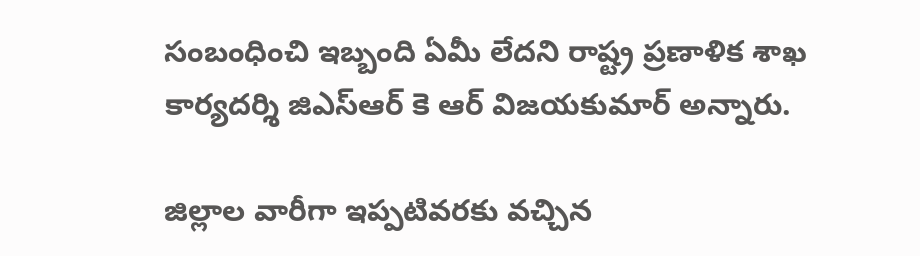సంబంధించి ఇబ్బంది ఏమీ లేదని రాష్ట్ర ప్రణాళిక శాఖ కార్యదర్శి జిఎస్ఆర్ కె ఆర్ విజయకుమార్ అన్నారు.

జిల్లాల వారీగా ఇప్పటివరకు వచ్చిన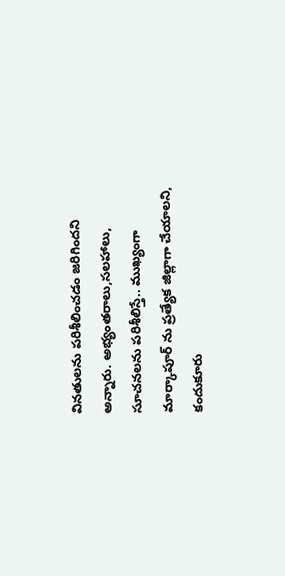వినతులను పరిశీలించడం జరిగిందని అన్నారు. అభ్యంతరాలు,సలహాలు, సూచనలను పరిశీలిస్తే.. ముఖ్యంగా మార్కాపూర్ ను ప్రత్యేక జిల్లాగా చేయాలని, కందుకూరు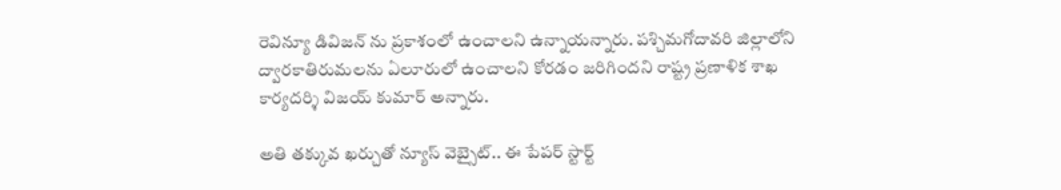రెవిన్యూ డివిజన్ ను ప్రకాశంలో ఉంచాలని ఉన్నాయన్నారు. పశ్చిమగోదావరి జిల్లాలోని ద్వారకాతిరుమలను ఏలూరులో ఉంచాలని కోరడం జరిగిందని రాష్ట్ర ప్రణాళిక శాఖ కార్యదర్శి విజయ్ కుమార్ అన్నారు.

అతి తక్కువ ఖర్చుతో న్యూస్ వెబ్సైట్.. ఈ పేపర్ స్టార్ట్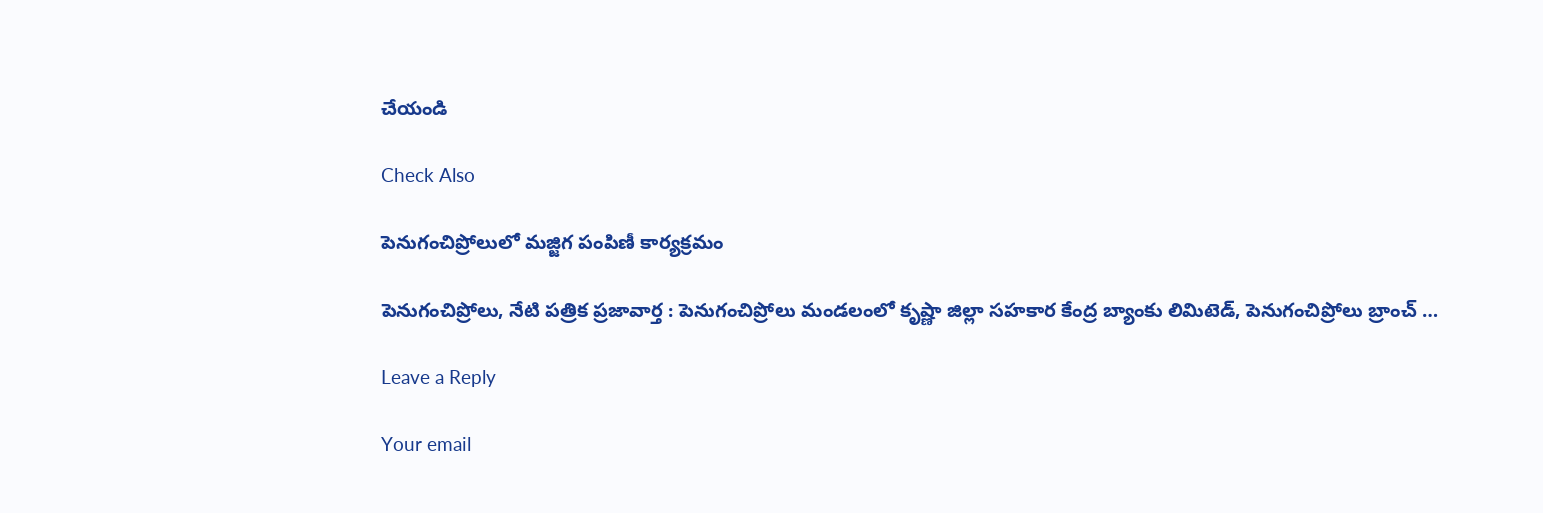చేయండి

Check Also

పెనుగంచిప్రోలులో మజ్జిగ పంపిణీ కార్యక్రమం

పెనుగంచిప్రోలు, నేటి పత్రిక ప్రజావార్త : పెనుగంచిప్రోలు మండలంలో కృష్ణా జిల్లా సహకార కేంద్ర బ్యాంకు లిమిటెడ్, పెనుగంచిప్రోలు బ్రాంచ్ …

Leave a Reply

Your email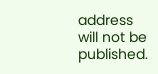address will not be published.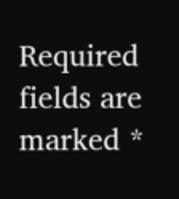Required fields are marked *